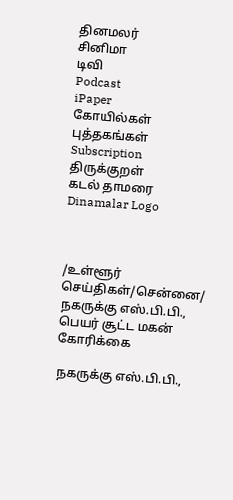தினமலர்
சினிமா
டிவி
Podcast
iPaper
கோயில்கள்
புத்தகங்கள்
Subscription
திருக்குறள்
கடல் தாமரை
Dinamalar Logo



/உள்ளூர் செய்திகள்/சென்னை/ நகருக்கு எஸ்.பி.பி., பெயர் சூட்ட மகன் கோரிக்கை

நகருக்கு எஸ்.பி.பி.,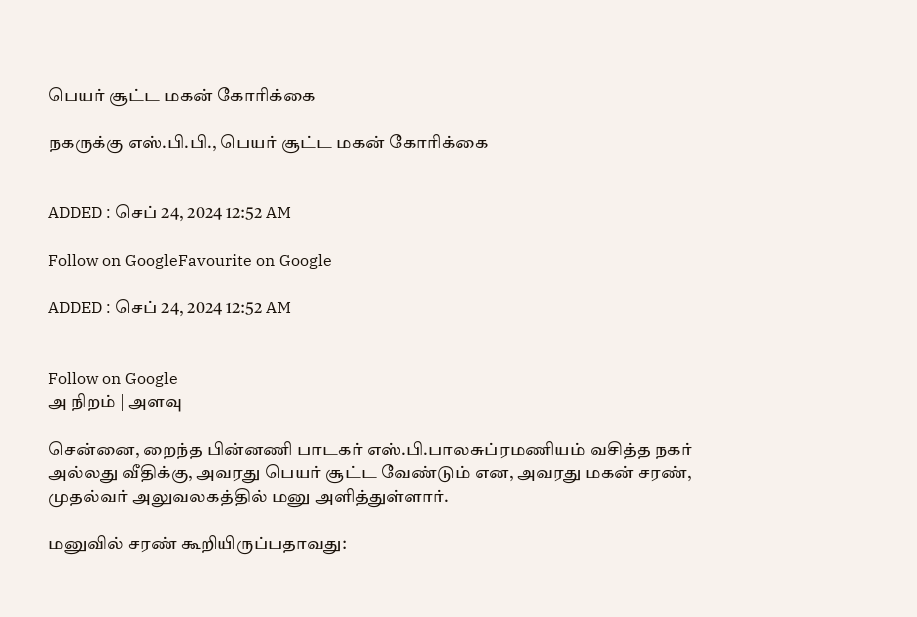பெயர் சூட்ட மகன் கோரிக்கை

நகருக்கு எஸ்.பி.பி., பெயர் சூட்ட மகன் கோரிக்கை


ADDED : செப் 24, 2024 12:52 AM

Follow on GoogleFavourite on Google

ADDED : செப் 24, 2024 12:52 AM


Follow on Google
அ நிறம் | அளவு

சென்னை, றைந்த பின்னணி பாடகர் எஸ்.பி.பாலசுப்ரமணியம் வசித்த நகர் அல்லது வீதிக்கு, அவரது பெயர் சூட்ட வேண்டும் என, அவரது மகன் சரண், முதல்வர் அலுவலகத்தில் மனு அளித்துள்ளார்.

மனுவில் சரண் கூறியிருப்பதாவது: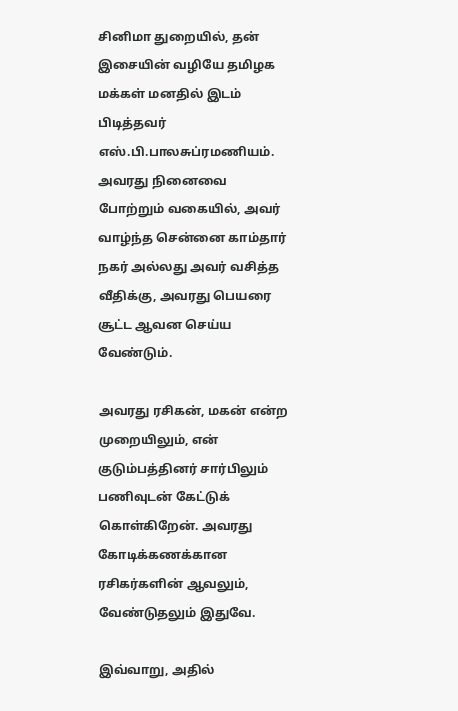சினிமா துறையில், தன் இசையின் வழியே தமிழக மக்கள் மனதில் இடம் பிடித்தவர் எஸ்.பி.பாலசுப்ரமணியம். அவரது நினைவை போற்றும் வகையில், அவர் வாழ்ந்த சென்னை காம்தார் நகர் அல்லது அவர் வசித்த வீதிக்கு, அவரது பெயரை சூட்ட ஆவன செய்ய வேண்டும்.

அவரது ரசிகன், மகன் என்ற முறையிலும், என் குடும்பத்தினர் சார்பிலும் பணிவுடன் கேட்டுக் கொள்கிறேன். அவரது கோடிக்கணக்கான ரசிகர்களின் ஆவலும், வேண்டுதலும் இதுவே.

இவ்வாறு, அதில்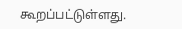கூறப்பட்டுள்ளது.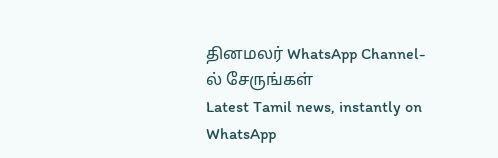தினமலர் WhatsApp Channel-ல் சேருங்கள்
Latest Tamil news, instantly on WhatsApp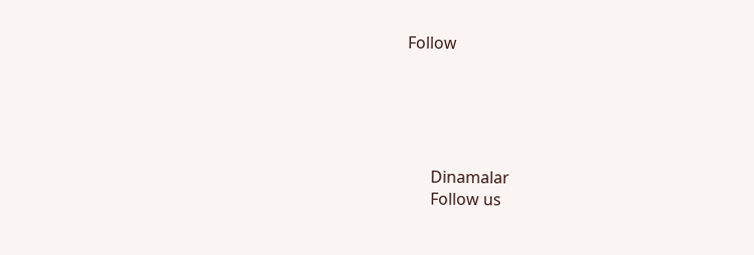Follow





      Dinamalar
      Follow us